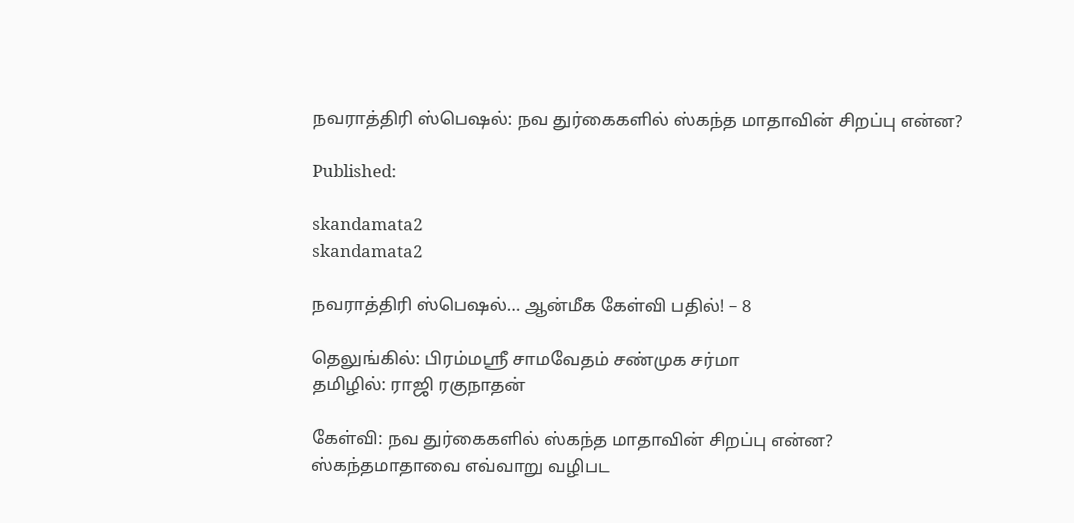நவராத்திரி ஸ்பெஷல்: நவ துர்கைகளில் ஸ்கந்த மாதாவின் சிறப்பு என்ன?

Published:

skandamata2
skandamata2

நவராத்திரி ஸ்பெஷல்… ஆன்மீக கேள்வி பதில்! – 8

தெலுங்கில்: பிரம்மஸ்ரீ சாமவேதம் சண்முக சர்மா
தமிழில்: ராஜி ரகுநாதன்

கேள்வி: நவ துர்கைகளில் ஸ்கந்த மாதாவின் சிறப்பு என்ன? ஸ்கந்தமாதாவை எவ்வாறு வழிபட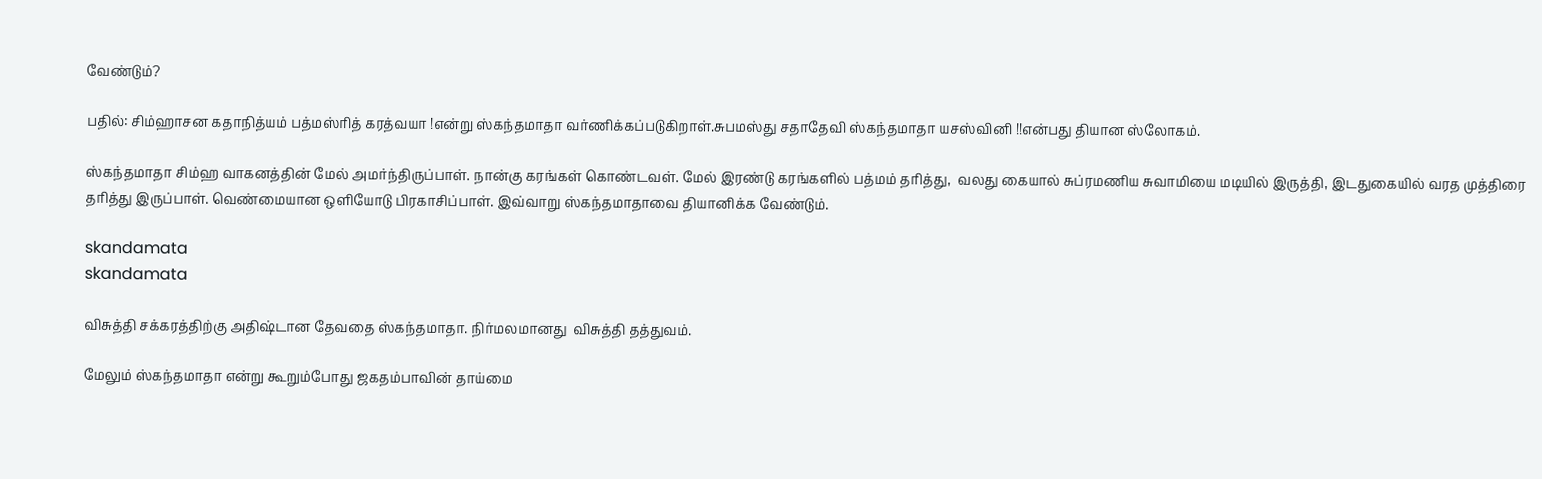வேண்டும்?

பதில்: சிம்ஹாசன கதாநித்யம் பத்மஸ்ரித் கரத்வயா !என்று ஸ்கந்தமாதா வர்ணிக்கப்படுகிறாள்.சுபமஸ்து சதாதேவி ஸ்கந்தமாதா யசஸ்வினி !!என்பது தியான ஸ்லோகம்.

ஸ்கந்தமாதா சிம்ஹ வாகனத்தின் மேல் அமர்ந்திருப்பாள். நான்கு கரங்கள் கொண்டவள். மேல் இரண்டு கரங்களில் பத்மம் தரித்து,  வலது கையால் சுப்ரமணிய சுவாமியை மடியில் இருத்தி, இடதுகையில் வரத முத்திரை தரித்து இருப்பாள். வெண்மையான ஒளியோடு பிரகாசிப்பாள். இவ்வாறு ஸ்கந்தமாதாவை தியானிக்க வேண்டும்.

skandamata
skandamata

விசுத்தி சக்கரத்திற்கு அதிஷ்டான தேவதை ஸ்கந்தமாதா. நிர்மலமானது  விசுத்தி தத்துவம்.

மேலும் ஸ்கந்தமாதா என்று கூறும்போது ஜகதம்பாவின் தாய்மை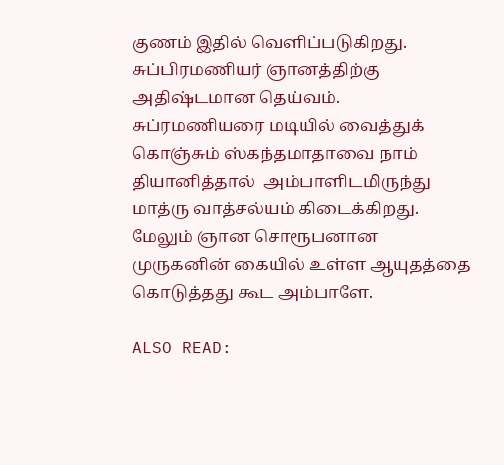குணம் இதில் வெளிப்படுகிறது. சுப்பிரமணியர் ஞானத்திற்கு அதிஷ்டமான தெய்வம். சுப்ரமணியரை மடியில் வைத்துக் கொஞ்சும் ஸ்கந்தமாதாவை நாம் தியானித்தால்  அம்பாளிடமிருந்து மாத்ரு வாத்சல்யம் கிடைக்கிறது. மேலும் ஞான சொரூபனான முருகனின் கையில் உள்ள ஆயுதத்தை கொடுத்தது கூட அம்பாளே.

ALSO READ: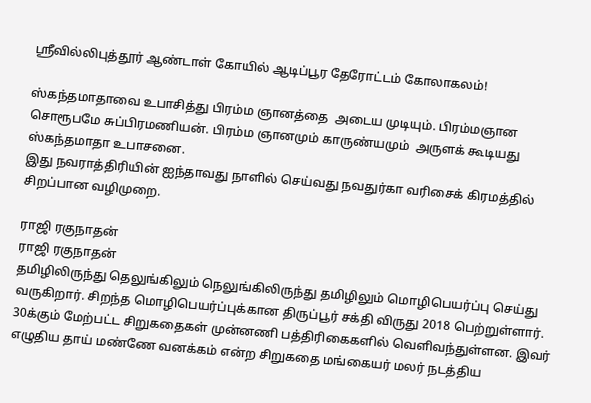ஸ்ரீவில்லிபுத்தூர் ஆண்டாள் கோயில் ஆடிப்பூர தேரோட்டம் கோலாகலம்!

ஸ்கந்தமாதாவை உபாசித்து பிரம்ம ஞானத்தை  அடைய முடியும். பிரம்மஞான சொரூபமே சுப்பிரமணியன். பிரம்ம ஞானமும் காருண்யமும்  அருளக் கூடியது ஸ்கந்தமாதா உபாசனை.
இது நவராத்திரியின் ஐந்தாவது நாளில் செய்வது நவதுர்கா வரிசைக் கிரமத்தில்  சிறப்பான வழிமுறை.

ராஜி ரகுநாதன்
ராஜி ரகுநாதன்
தமிழிலிருந்து தெலுங்கிலும் நெலுங்கிலிருந்து தமிழிலும் மொழிபெயர்ப்பு செய்து வருகிறார். சிறந்த மொழிபெயர்ப்புக்கான திருப்பூர் சக்தி விருது 2018 பெற்றுள்ளார். 30க்கும் மேற்பட்ட சிறுகதைகள் முன்னணி பத்திரிகைகளில் வெளிவந்துள்ளன. இவர் எழுதிய தாய் மண்ணே வனக்கம் என்ற சிறுகதை மங்கையர் மலர் நடத்திய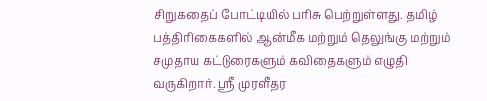சிறுகதைப் போட்டியில் பரிசு பெற்றுள்ளது. தமிழ் பத்திரிகைகளில் ஆன்மீக மற்றும் தெலுங்கு மற்றும் சமுதாய கட்டுரைகளும் கவிதைகளும் எழுதி வருகிறார். ஸ்ரீ முரளீதர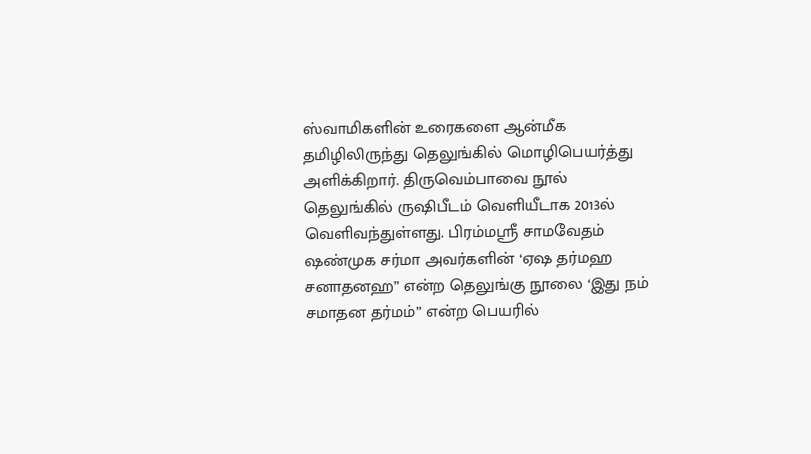ஸ்வாமிகளின் உரைகளை ஆன்மீக தமிழிலிருந்து தெலுங்கில் மொழிபெயர்த்து அளிக்கிறார். திருவெம்பாவை நூல் தெலுங்கில் ருஷிபீடம் வெளியீடாக 2013ல் வெளிவந்துள்ளது. பிரம்மஸ்ரீ சாமவேதம் ஷண்முக சர்மா அவர்களின் ‘ஏஷ தர்மஹ சனாதனஹ” என்ற தெலுங்கு நூலை ‘இது நம் சமாதன தர்மம்” என்ற பெயரில்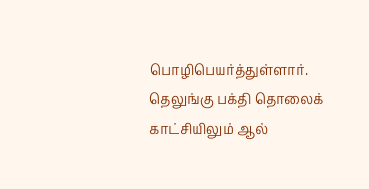பொழிபெயர்த்துள்ளார். தெலுங்கு பக்தி தொலைக் காட்சியிலும் ஆல்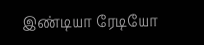இண்டியா ரேடியோ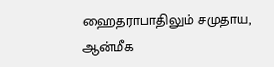ஹைதராபாதிலும் சமுதாய, ஆன்மீக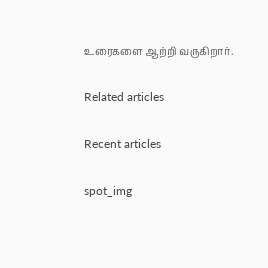உரைகளை ஆற்றி வருகிறார்.

Related articles

Recent articles

spot_img